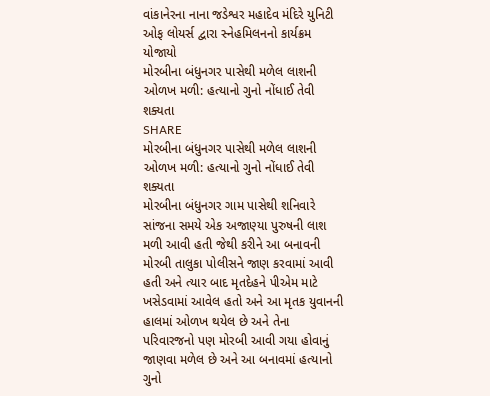વાંકાનેરના નાના જડેશ્વર મહાદેવ મંદિરે યુનિટી ઓફ લોયર્સ દ્વારા સ્નેહમિલનનો કાર્યક્રમ યોજાયો
મોરબીના બંધુનગર પાસેથી મળેલ લાશની ઓળખ મળી: હત્યાનો ગુનો નોંધાઈ તેવી શક્યતા
SHARE
મોરબીના બંધુનગર પાસેથી મળેલ લાશની ઓળખ મળી: હત્યાનો ગુનો નોંધાઈ તેવી શક્યતા
મોરબીના બંધુનગર ગામ પાસેથી શનિવારે સાંજના સમયે એક અજાણ્યા પુરુષની લાશ મળી આવી હતી જેથી કરીને આ બનાવની મોરબી તાલુકા પોલીસને જાણ કરવામાં આવી હતી અને ત્યાર બાદ મૃતદેહને પીએમ માટે ખસેડવામાં આવેલ હતો અને આ મૃતક યુવાનની હાલમાં ઓળખ થયેલ છે અને તેના પરિવારજનો પણ મોરબી આવી ગયા હોવાનું જાણવા મળેલ છે અને આ બનાવમાં હત્યાનો ગુનો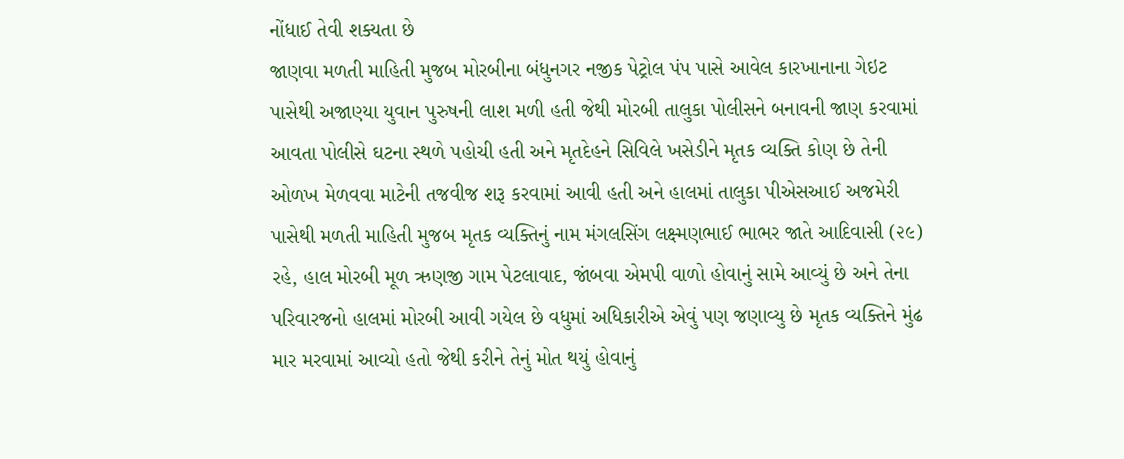નોંધાઈ તેવી શક્યતા છે
જાણવા મળતી માહિતી મુજબ મોરબીના બંધુનગર નજીક પેટ્રોલ પંપ પાસે આવેલ કારખાનાના ગેઇટ પાસેથી અજાણ્યા યુવાન પુરુષની લાશ મળી હતી જેથી મોરબી તાલુકા પોલીસને બનાવની જાણ કરવામાં આવતા પોલીસે ઘટના સ્થળે પહોચી હતી અને મૃતદેહને સિવિલે ખસેડીને મૃતક વ્યક્તિ કોણ છે તેની ઓળખ મેળવવા માટેની તજવીજ શરૂ કરવામાં આવી હતી અને હાલમાં તાલુકા પીએસઆઈ અજમેરી પાસેથી મળતી માહિતી મુજબ મૃતક વ્યક્તિનું નામ મંગલસિંગ લક્ષ્મણભાઈ ભાભર જાતે આદિવાસી (૨૯) રહે, હાલ મોરબી મૂળ ઋણજી ગામ પેટલાવાદ, જાંબવા એમપી વાળો હોવાનું સામે આવ્યું છે અને તેના પરિવારજનો હાલમાં મોરબી આવી ગયેલ છે વધુમાં અધિકારીએ એવું પણ જણાવ્યુ છે મૃતક વ્યક્તિને મુંઢ માર મરવામાં આવ્યો હતો જેથી કરીને તેનું મોત થયું હોવાનું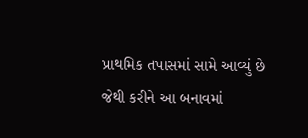પ્રાથમિક તપાસમાં સામે આવ્યું છે જેથી કરીને આ બનાવમાં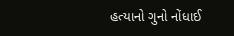હત્યાનો ગુનો નોંધાઈ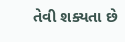તેવી શક્યતા છે